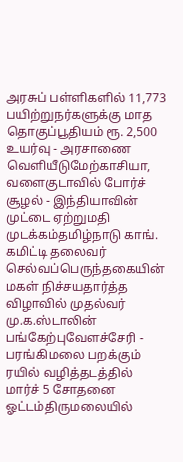அரசுப் பள்ளிகளில் 11,773 பயிற்றுநர்களுக்கு மாத தொகுப்பூதியம் ரூ. 2,500 உயர்வு - அரசாணை வெளியீடுமேற்காசியா, வளைகுடாவில் போர்ச் சூழல் - இந்தியாவின் முட்டை ஏற்றுமதி முடக்கம்தமிழ்நாடு காங். கமிட்டி தலைவர் செல்வப்பெருந்தகையின் மகள் நிச்சயதார்த்த விழாவில் முதல்வர் மு.க.ஸ்டாலின் பங்கேற்புவேளச்சேரி - பரங்கிமலை பறக்கும் ரயில் வழித்தடத்தில் மார்ச் 5 சோதனை ஓட்டம்திருமலையில்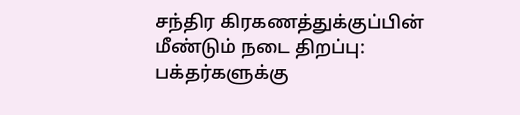சந்திர கிரகணத்துக்குப்பின் மீண்டும் நடை திறப்பு: பக்தர்களுக்கு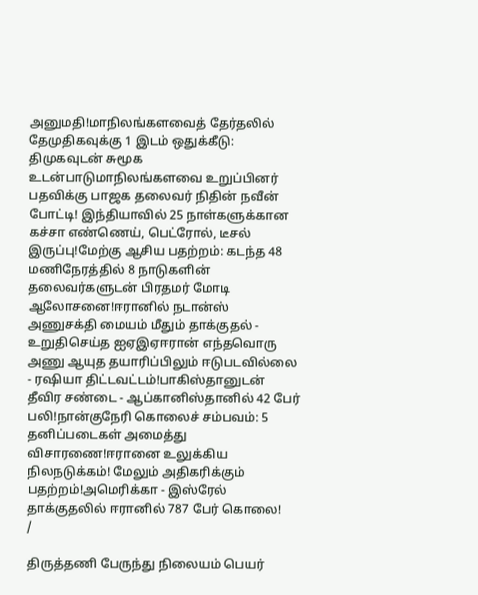அனுமதி!மாநிலங்களவைத் தேர்தலில் தேமுதிகவுக்கு 1 இடம் ஒதுக்கீடு: திமுகவுடன் சுமூக உடன்பாடுமாநிலங்களவை உறுப்பினர் பதவிக்கு பாஜக தலைவர் நிதின் நவீன் போட்டி! இந்தியாவில் 25 நாள்களுக்கான கச்சா எண்ணெய், பெட்ரோல், டீசல் இருப்பு!மேற்கு ஆசிய பதற்றம்: கடந்த 48 மணிநேரத்தில் 8 நாடுகளின் தலைவர்களுடன் பிரதமர் மோடி ஆலோசனை!ஈரானில் நடான்ஸ் அணுசக்தி மையம் மீதும் தாக்குதல் - உறுதிசெய்த ஐஏஇஏஈரான் எந்தவொரு அணு ஆயுத தயாரிப்பிலும் ஈடுபடவில்லை - ரஷியா திட்டவட்டம்!பாகிஸ்தானுடன் தீவிர சண்டை - ஆப்கானிஸ்தானில் 42 பேர் பலி!நான்குநேரி கொலைச் சம்பவம்: 5 தனிப்படைகள் அமைத்து விசாரணை!ஈரானை உலுக்கிய நிலநடுக்கம்! மேலும் அதிகரிக்கும் பதற்றம்!அமெரிக்கா - இஸ்ரேல் தாக்குதலில் ஈரானில் 787 பேர் கொலை!
/

திருத்தணி பேருந்து நிலையம் பெயர்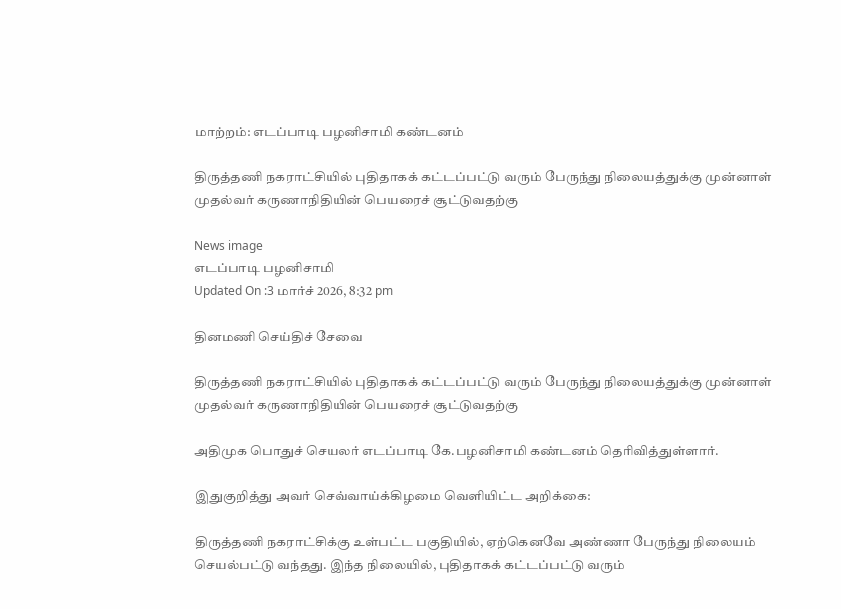மாற்றம்: எடப்பாடி பழனிசாமி கண்டனம்

திருத்தணி நகராட்சியில் புதிதாகக் கட்டப்பட்டு வரும் பேருந்து நிலையத்துக்கு முன்னாள் முதல்வர் கருணாநிதியின் பெயரைச் சூட்டுவதற்கு

News image
எடப்பாடி பழனிசாமி
Updated On :3 மார்ச் 2026, 8:32 pm

தினமணி செய்திச் சேவை

திருத்தணி நகராட்சியில் புதிதாகக் கட்டப்பட்டு வரும் பேருந்து நிலையத்துக்கு முன்னாள் முதல்வர் கருணாநிதியின் பெயரைச் சூட்டுவதற்கு

அதிமுக பொதுச் செயலர் எடப்பாடி கே.பழனிசாமி கண்டனம் தெரிவித்துள்ளார்.

இதுகுறித்து அவர் செவ்வாய்க்கிழமை வெளியிட்ட அறிக்கை:

திருத்தணி நகராட்சிக்கு உள்பட்ட பகுதியில், ஏற்கெனவே அண்ணா பேருந்து நிலையம் செயல்பட்டு வந்தது. இந்த நிலையில், புதிதாகக் கட்டப்பட்டு வரும்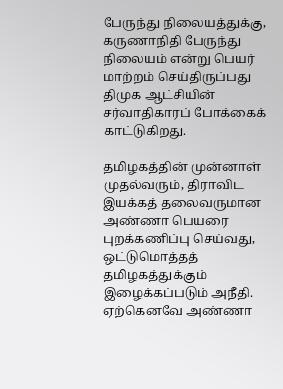பேருந்து நிலையத்துக்கு, கருணாநிதி பேருந்து நிலையம் என்று பெயர் மாற்றம் செய்திருப்பது திமுக ஆட்சியின் சர்வாதிகாரப் போக்கைக் காட்டுகிறது.

தமிழகத்தின் முன்னாள் முதல்வரும், திராவிட இயக்கத் தலைவருமான அண்ணா பெயரை புறக்கணிப்பு செய்வது, ஒட்டுமொத்தத் தமிழகத்துக்கும் இழைக்கப்படும் அநீதி. ஏற்கெனவே அண்ணா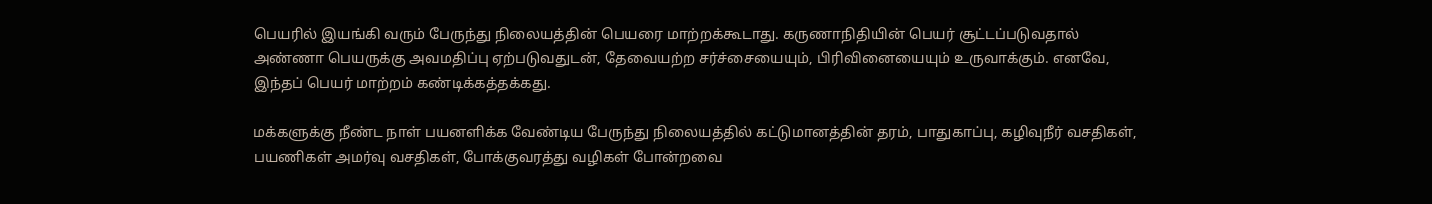பெயரில் இயங்கி வரும் பேருந்து நிலையத்தின் பெயரை மாற்றக்கூடாது. கருணாநிதியின் பெயர் சூட்டப்படுவதால் அண்ணா பெயருக்கு அவமதிப்பு ஏற்படுவதுடன், தேவையற்ற சர்ச்சையையும், பிரிவினையையும் உருவாக்கும். எனவே, இந்தப் பெயர் மாற்றம் கண்டிக்கத்தக்கது.

மக்களுக்கு நீண்ட நாள் பயனளிக்க வேண்டிய பேருந்து நிலையத்தில் கட்டுமானத்தின் தரம், பாதுகாப்பு, கழிவுநீர் வசதிகள், பயணிகள் அமர்வு வசதிகள், போக்குவரத்து வழிகள் போன்றவை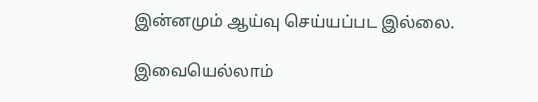இன்னமும் ஆய்வு செய்யப்பட இல்லை.

இவையெல்லாம்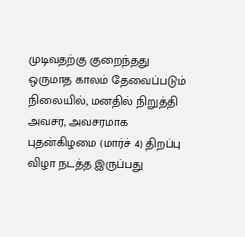முடிவதற்கு குறைந்தது ஒருமாத காலம் தேவைப்படும் நிலையில், மனதில் நிறுத்தி அவசர, அவசரமாக புதன்கிழமை (மார்ச் 4) திறப்பு விழா நடத்த இருப்பது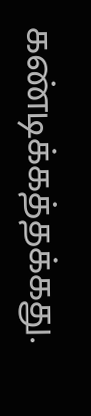கண்டிக்கத்தக்கது.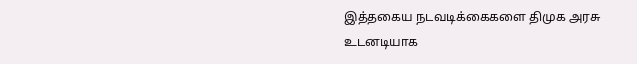இத்தகைய நடவடிக்கைகளை திமுக அரசு உடனடியாக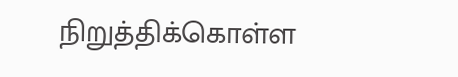நிறுத்திக்கொள்ள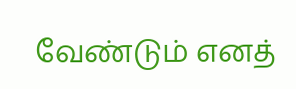வேண்டும் எனத்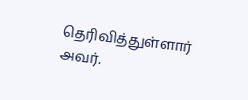தெரிவித்துள்ளார் அவர்.